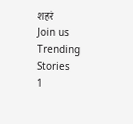शहरं
Join us
Trending Stories
1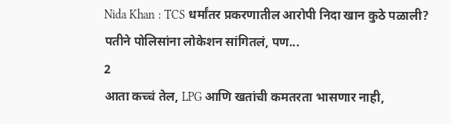Nida Khan : TCS धर्मांतर प्रकरणातील आरोपी निदा खान कुठे पळाली? पतीने पोलिसांना लोकेशन सांगितलं, पण...
2
आता कच्चं तेल, LPG आणि खतांची कमतरता भासणार नाही,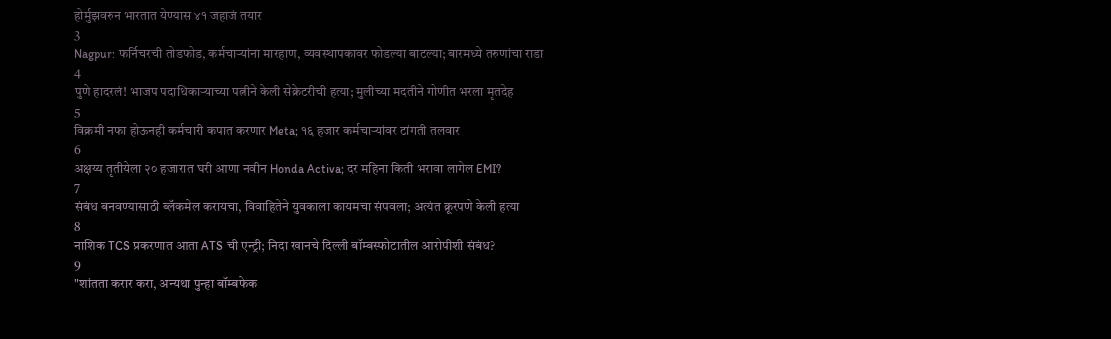होर्मुझवरुन भारतात येण्यास ४१ जहाजं तयार
3
Nagpur: फर्निचरची तोडफोड, कर्मचाऱ्यांना मारहाण, व्यवस्थापकावर फोडल्या बाटल्या; बारमध्ये तरुणांचा राडा
4
पुणे हादरलं! भाजप पदाधिकाऱ्याच्या पत्नीने केली सेक्रेटरीची हत्या; मुलीच्या मदतीने गोणीत भरला मृतदेह
5
विक्रमी नफा होऊनही कर्मचारी कपात करणार Meta; १६ हजार कर्मचाऱ्यांवर टांगती तलवार
6
अक्षय्य तृतीयेला २० हजारात घरी आणा नवीन Honda Activa; दर महिना किती भरावा लागेल EMI?
7
संबंध बनवण्यासाठी ब्लॅकमेल करायचा, विवाहितेने युवकाला कायमचा संपवला; अत्यंत क्रूरपणे केली हत्या
8
नाशिक TCS प्रकरणात आता ATS ची एन्ट्री; निदा खानचे दिल्ली बॉम्बस्फोटातील आरोपीशी संबंध?
9
"शांतता करार करा, अन्यथा पुन्हा बॉम्बफेक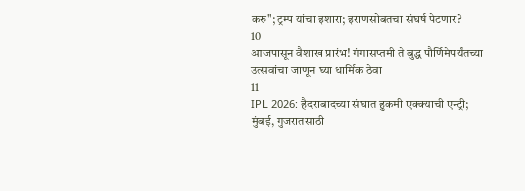करु"; ट्रम्प यांचा इशारा; इराणसोबतचा संघर्ष पेटणार?
10
आजपासून वैशाख प्रारंभ! गंगासप्तमी ते बुद्ध पौर्णिमेपर्यंतच्या उत्सवांचा जाणून घ्या धार्मिक ठेवा
11
IPL 2026: हैदराबादच्या संघात हुकमी एक्क्याची एन्ट्री; मुंबई, गुजरातसाठी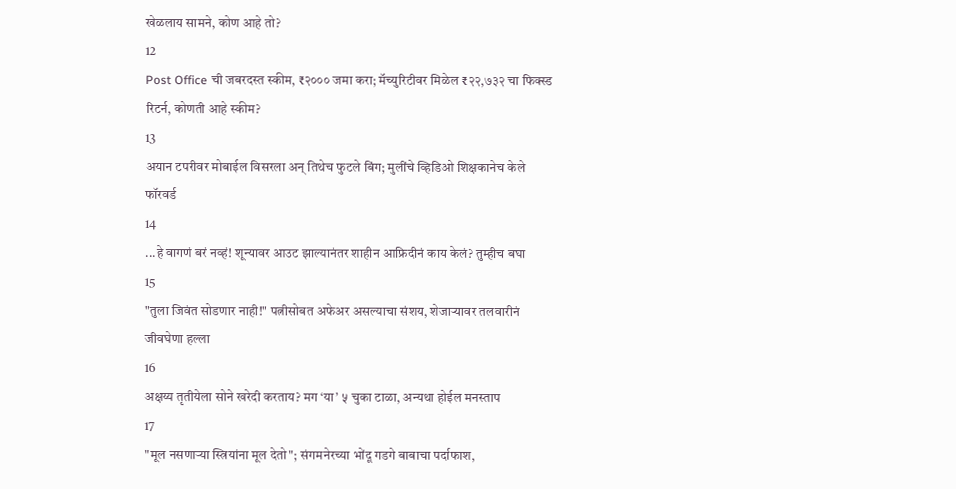खेळलाय सामने, कोण आहे तो?
12
Post Office ची जबरदस्त स्कीम, ₹२००० जमा करा; मॅच्युरिटीवर मिळेल ₹२२,७३२ चा फिक्स्ड रिटर्न, कोणती आहे स्कीम?
13
अयान टपरीवर मोबाईल विसरला अन् तिथेच फुटले बिंग; मुलींचे व्हिडिओ शिक्षकानेच केले फॉरवर्ड
14
...हे वागणं बरं नव्हं! शून्यावर आउट झाल्यानंतर शाहीन आफ्रिदीनं काय केलं? तुम्हीच बघा
15
"तुला जिवंत सोडणार नाही!" पत्नीसोबत अफेअर असल्याचा संशय, शेजाऱ्यावर तलवारीनं जीवघेणा हल्ला
16
अक्षय्य तृतीयेला सोने खरेदी करताय? मग ‘या’ ५ चुका टाळा, अन्यथा होईल मनस्ताप
17
"मूल नसणाऱ्या स्त्रियांना मूल देतो"; संगमनेरच्या भोंदू गडगे बाबाचा पर्दाफाश,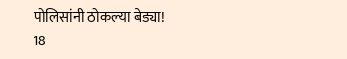पोलिसांनी ठोकल्या बेड्या!
18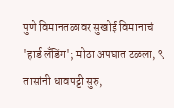पुणे विमानतळावर सुखोई विमानाचं 'हार्ड लँडिंग'; मोठा अपघात टळला, ९ तासांनी धावपट्टी सुरु,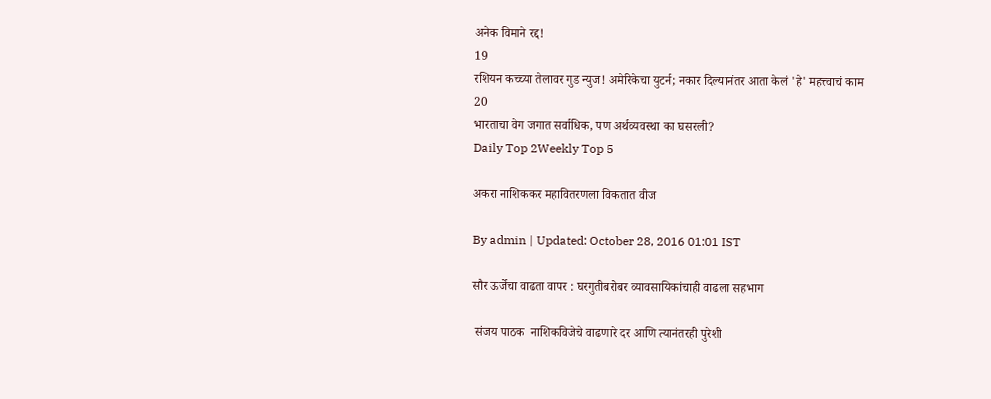अनेक विमाने रद्द!
19
रशियन कच्च्या तेलावर गुड न्युज! अमेरिकेचा युटर्न; नकार दिल्यानंतर आता केलं 'हे' महत्त्वाचं काम
20
भारताचा वेग जगात सर्वाधिक, पण अर्थव्यवस्था का घसरली?
Daily Top 2Weekly Top 5

अकरा नाशिककर महावितरणला विकतात वीज

By admin | Updated: October 28, 2016 01:01 IST

सौर ऊर्जेचा वाढता वापर : घरगुतीबरोबर व्यावसायिकांचाही वाढला सहभाग

 संजय पाठक  नाशिकविजेचे वाढणारे दर आणि त्यानंतरही पुरेशी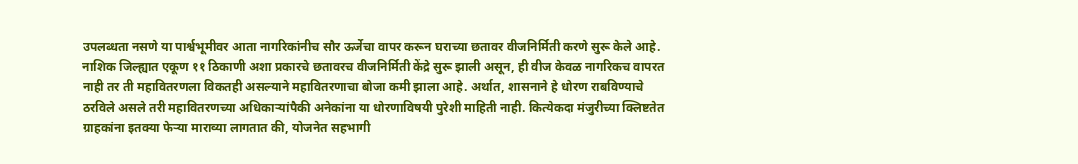उपलब्धता नसणे या पार्श्वभूमीवर आता नागरिकांनीच सौर ऊर्जेचा वापर करून घराच्या छतावर वीजनिर्मिती करणे सुरू केले आहे. नाशिक जिल्ह्यात एकूण ११ ठिकाणी अशा प्रकारचे छतावरच वीजनिर्मिती केंद्रे सुरू झाली असून, ही वीज केवळ नागरिकच वापरत नाही तर ती महावितरणला विकतही असल्याने महावितरणाचा बोजा कमी झाला आहे. अर्थात, शासनाने हे धोरण राबविण्याचे ठरविले असले तरी महावितरणच्या अधिकाऱ्यांपैकी अनेकांना या धोरणाविषयी पुरेशी माहिती नाही. कित्येकदा मंजुरीच्या क्लिष्टतेत ग्राहकांना इतक्या फेऱ्या माराव्या लागतात की, योजनेत सहभागी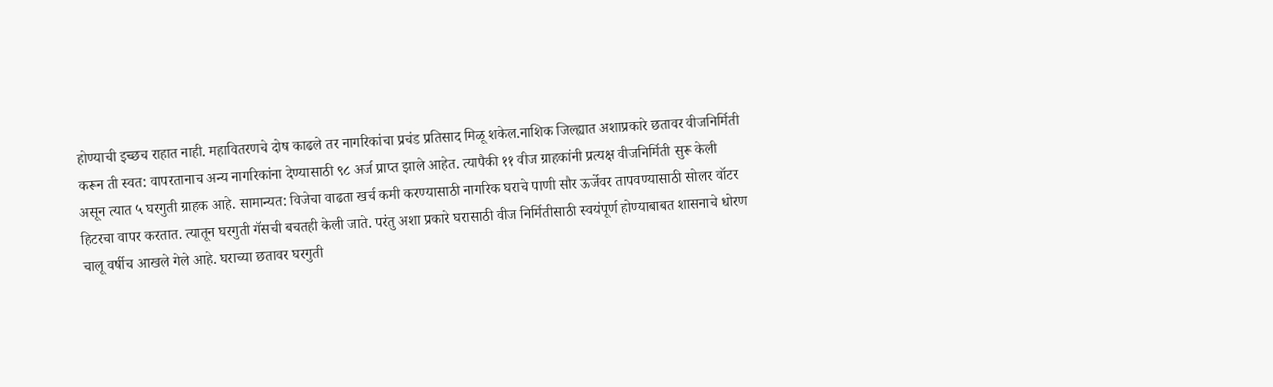होण्याची इच्छच राहात नाही. महावितरणचे दोष काढले तर नागरिकांचा प्रचंड प्रतिसाद मिळू शकेल.नाशिक जिल्ह्यात अशाप्रकारे छतावर वीजनिर्मिती करून ती स्वत: वापरतानाच अन्य नागरिकांना देण्यासाठी ९८ अर्ज प्राप्त झाले आहेत. त्यापैकी ११ वीज ग्राहकांनी प्रत्यक्ष वीजनिर्मिती सुरू केली असून त्यात ५ घरगुती ग्राहक आहे. सामान्यत: विजेचा वाढता खर्च कमी करण्यासाठी नागरिक घराचे पाणी सौर ऊर्जेवर तापवण्यासाठी सोलर वॉटर हिटरचा वापर करतात. त्यातून घरगुती गॅसची बचतही केली जाते. परंतु अशा प्रकारे घरासाठी वीज निर्मितीसाठी स्वयंपूर्ण होण्याबाबत शासनाचे धोरण चालू वर्षीच आखले गेले आहे. घराच्या छतावर घरगुती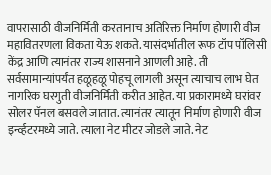वापरासाठी वीजनिर्मिती करतानाच अतिरिक्त निर्माण होणारी वीज महावितरणला विकता येऊ शकते. यासंदर्भातील रूफ टॉप पॉलिसी केंद्र आणि त्यानंतर राज्य शासनाने आणली आहे. ती सर्वसामान्यांपर्यंत हळूहळू पोहचू लागली असून त्याचाच लाभ घेत नागरिक घरगुती वीजनिर्मिती करीत आहेत. या प्रकारामध्ये घरांवर सोलर पॅनल बसवले जातात. त्यानंतर त्यातून निर्माण होणारी वीज इर्न्व्हटरमध्ये जाते. त्याला नेट मीटर जोडले जाते. नेट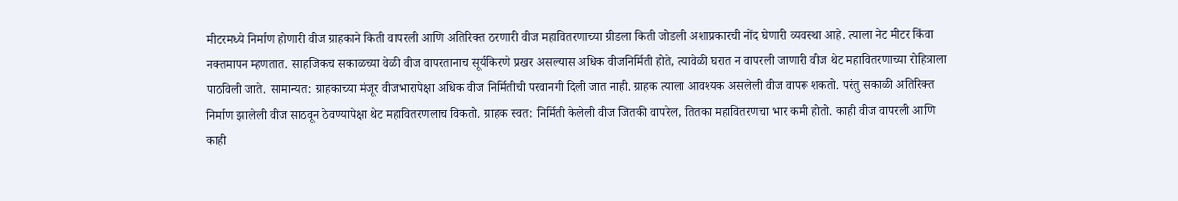मीटरमध्ये निर्माण होणारी वीज ग्राहकाने किती वापरली आणि अतिरिक्त ठरणारी वीज महावितरणाच्या ग्रीडला किती जोडली अशाप्रकारची नोंद घेणारी व्यवस्था आहे. त्याला नेट मीटर किंवा नक्तमापन म्हणतात. साहजिकच सकाळच्या वेळी वीज वापरतानाच सूर्यकिरणे प्रखर असल्यास अधिक वीजनिर्मिती होते, त्यावेळी घरात न वापरली जाणारी वीज थेट महावितरणाच्या रोहित्राला पाठविली जाते. सामान्यत: ग्राहकाच्या मंजूर वीजभारापेक्षा अधिक वीज निर्मितीची परवानगी दिली जात नाही. ग्राहक त्याला आवश्यक असलेली वीज वापरू शकतो. परंतु सकाळी अतिरिक्त निर्माण झालेली वीज साठवून ठेवण्यापेक्षा थेट महावितरणलाच विकतो. ग्राहक स्वत: निर्मिती केलेली वीज जितकी वापरेल, तितका महावितरणचा भार कमी होतो. काही वीज वापरली आणि काही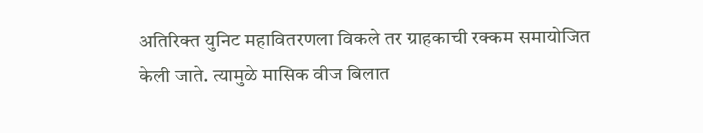अतिरिक्त युनिट महावितरणला विकले तर ग्राहकाची रक्कम समायोजित केली जाते. त्यामुळे मासिक वीज बिलात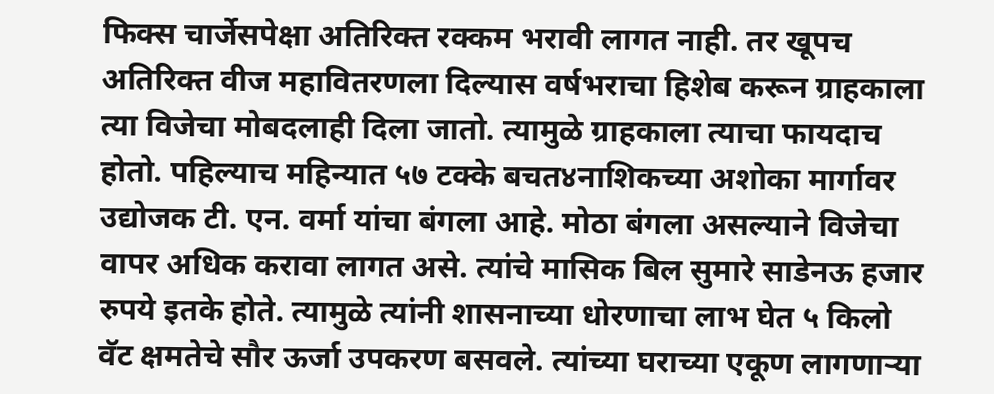फिक्स चार्जेसपेक्षा अतिरिक्त रक्कम भरावी लागत नाही. तर खूपच अतिरिक्त वीज महावितरणला दिल्यास वर्षभराचा हिशेब करून ग्राहकाला त्या विजेचा मोबदलाही दिला जातो. त्यामुळे ग्राहकाला त्याचा फायदाच होतो. पहिल्याच महिन्यात ५७ टक्के बचत४नाशिकच्या अशोका मार्गावर उद्योजक टी. एन. वर्मा यांचा बंगला आहे. मोठा बंगला असल्याने विजेचा वापर अधिक करावा लागत असे. त्यांचे मासिक बिल सुमारे साडेनऊ हजार रुपये इतके होते. त्यामुळे त्यांनी शासनाच्या धोरणाचा लाभ घेत ५ किलो वॅट क्षमतेचे सौर ऊर्जा उपकरण बसवले. त्यांच्या घराच्या एकूण लागणाऱ्या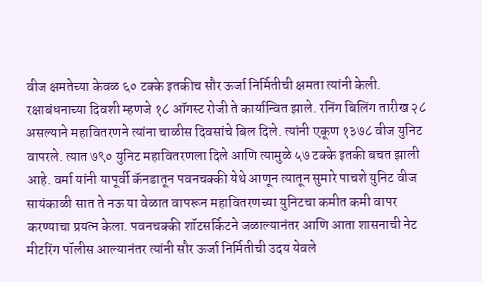वीज क्षमतेच्या केवळ ६० टक्के इतकीच सौर ऊर्जा निर्मितीची क्षमता त्यांनी केली. रक्षाबंधनाच्या दिवशी म्हणजे १८ ऑगस्ट रोजी ते कार्यान्वित झाले. रनिंग बिलिंग तारीख २८ असल्याने महावितरणने त्यांना चाळीस दिवसांचे बिल दिले. त्यांनी एकूण १३७८ वीज युनिट वापरले. त्यात ७९० युनिट महावितरणला दिले आणि त्यामुळे ५७ टक्के इतकी बचत झाली आहे. वर्मा यांनी यापूर्वी कॅनडातून पवनचक्की येथे आणून त्यातून सुमारे पाचशे युनिट वीज सायंकाळी सात ते नऊ या वेळात वापरून महावितरणच्या युनिटचा कमीत कमी वापर करण्याचा प्रयत्न केला. पवनचक्की शॉटसर्किटने जळाल्यानंतर आणि आता शासनाची नेट मीटरिंग पॉलीस आल्यानंतर त्यांनी सौर ऊर्जा निर्मितीची उदय येवले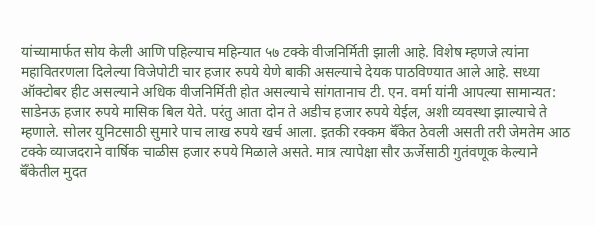यांच्यामार्फत सोय केली आणि पहिल्याच महिन्यात ५७ टक्के वीजनिर्मिती झाली आहे. विशेष म्हणजे त्यांना महावितरणला दिलेल्या विजेपोटी चार हजार रुपये येणे बाकी असल्याचे देयक पाठविण्यात आले आहे. सध्या ऑक्टोबर हीट असल्याने अधिक वीजनिर्मिती होत असल्याचे सांगतानाच टी. एन. वर्मा यांनी आपल्या सामान्यत: साडेनऊ हजार रुपये मासिक बिल येते. परंतु आता दोन ते अडीच हजार रुपये येईल, अशी व्यवस्था झाल्याचे ते म्हणाले. सोलर युनिटसाठी सुमारे पाच लाख रुपये खर्च आला. इतकी रक्कम बॅँकेत ठेवली असती तरी जेमतेम आठ टक्के व्याजदराने वार्षिक चाळीस हजार रुपये मिळाले असते. मात्र त्यापेक्षा सौर ऊर्जेसाठी गुतंवणूक केल्याने बॅँकेतील मुदत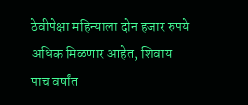ठेवीपेक्षा महिन्याला दोन हजार रुपये अधिक मिळणार आहेत, शिवाय पाच वर्षांत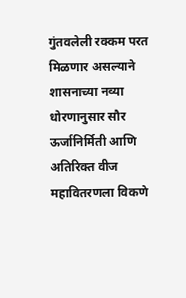गुंतवलेली रक्कम परत मिळणार असल्याने शासनाच्या नव्या धोरणानुसार सौर ऊर्जानिर्मिती आणि अतिरिक्त वीज महावितरणला विकणे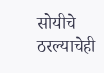सोयीचे ठरल्याचेही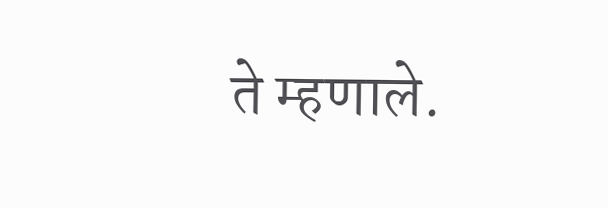ते म्हणाले.